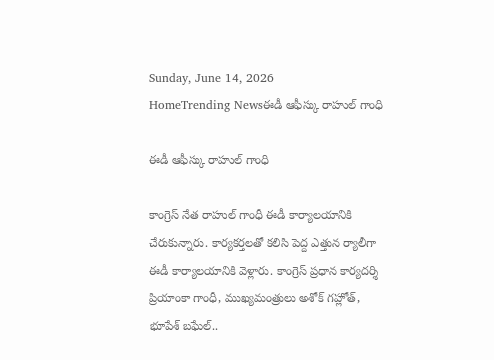Sunday, June 14, 2026
HomeTrending Newsఈడీ ఆఫీస్కు రాహుల్ గాంధి

ఈడీ ఆఫీస్కు రాహుల్ గాంధి

కాంగ్రెస్ నేత రాహుల్ గాంధీ ఈడీ కార్యాలయానికి చేరుకున్నారు. కార్యకర్తలతో కలిసి పెద్ద ఎత్తున ర్యాలీగా ఈడీ కార్యాలయానికి వెళ్లారు. కాంగ్రెస్ ప్రధాన కార్యదర్శి ప్రియాంకా గాంధీ, ముఖ్యమంత్రులు అశోక్ గహ్లోత్, భూపేశ్ బఘేల్..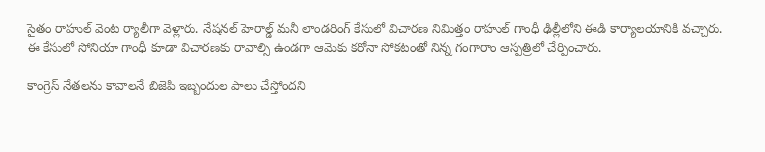సైతం రాహుల్ వెంట ర్యాలీగా వెళ్లారు. నేషనల్ హెరాల్డ్ మనీ లాండరింగ్ కేసులో విచారణ నిమిత్తం రాహుల్ గాంధీ ఢిల్లీలోని ఈడి కార్యాలయానికి వచ్చారు. ఈ కేసులో సోనియా గాంధీ కూడా విచారణకు రావాల్సి ఉండగా ఆమెకు కరోనా సోకటంతో నిన్న గంగారాం ఆస్పత్రిలో చేర్పించారు.

కాంగ్రెస్ నేతలను కావాలనే బిజెపి ఇబ్బందుల పాలు చేస్తోందని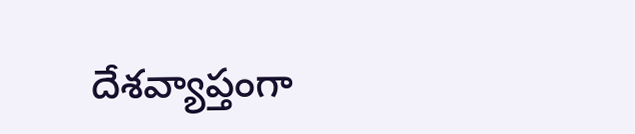దేశవ్యాప్తంగా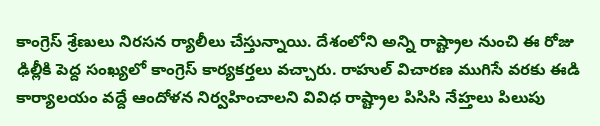కాంగ్రెస్ శ్రేణులు నిరసన ర్యాలీలు చేస్తున్నాయి. దేశంలోని అన్ని రాష్ట్రాల నుంచి ఈ రోజు ఢిల్లీకి పెద్ద సంఖ్యలో కాంగ్రెస్ కార్యకర్తలు వచ్చారు. రాహుల్ విచారణ ముగిసే వరకు ఈడి కార్యాలయం వద్దే ఆందోళన నిర్వహించాలని వివిధ రాష్ట్రాల పిసిసి నేహ్తలు పిలుపు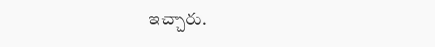ఇచ్చారు.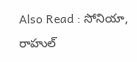Also Read : సోనియా, రాహుల్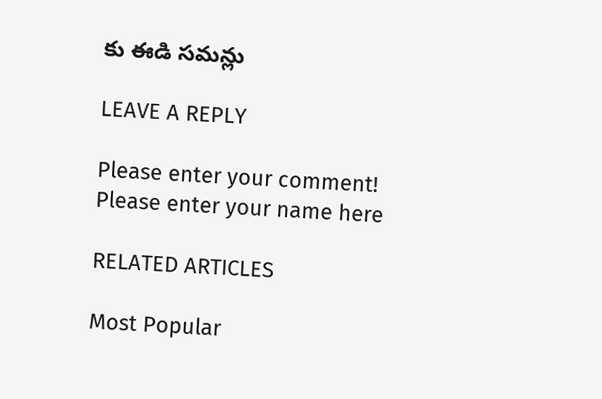కు ఈడి సమన్లు

LEAVE A REPLY

Please enter your comment!
Please enter your name here

RELATED ARTICLES

Most Popular